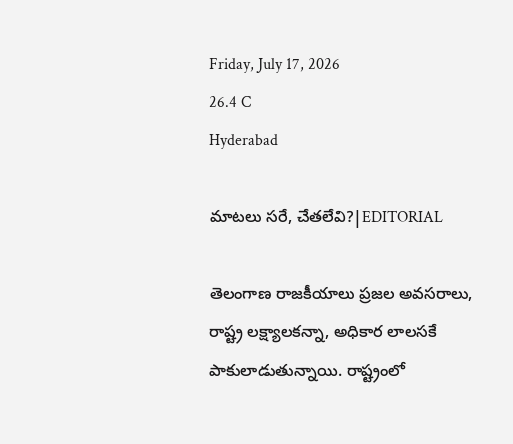Friday, July 17, 2026
26.4 C
Hyderabad

మాటలు సరే, చేతలేవి?|EDITORIAL

తెలంగాణ రాజకీయాలు ప్రజల అవసరాలు, రాష్ట్ర లక్ష్యాలకన్నా, అధికార లాలసకే పాకులాడుతున్నాయి. రాష్ట్రంలో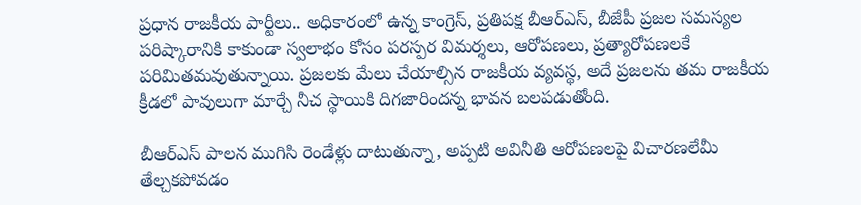ప్రధాన రాజకీయ పార్టీలు.. అధికారంలో ఉన్న కాంగ్రెస్‌, ప్రతిపక్ష బీఆర్‌ఎస్‌, బీజేపీ ప్రజల సమస్యల పరిష్కారానికి కాకుండా స్వలాభం కోసం పరస్పర విమర్శలు, ఆరోపణలు, ప్రత్యారోపణలకే పరిమితమవుతున్నాయి. ప్రజలకు మేలు చేయాల్సిన రాజకీయ వ్యవస్థ, అదే ప్రజలను తమ రాజకీయ క్రీడలో పావులుగా మార్చే నీచ స్థాయికి దిగజారిందన్న భావన బలపడుతోంది.

బీఆర్‌ఎస్‌ పాలన ముగిసి రెండేళ్లు దాటుతున్నా, అప్పటి అవినీతి ఆరోపణలపై విచారణలేమీ తేల్చకపోవడం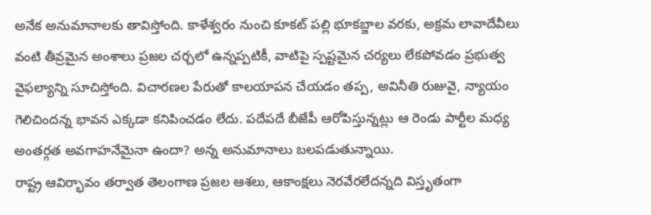అనేక అనుమానాలకు తావిస్తోంది. కాళేశ్వరం నుంచి కూకట్ పల్లి భూకబ్జాల వరకు, అక్రమ లావాదేవీలు వంటి తీవ్రమైన అంశాలు ప్రజల చర్చలో ఉన్నప్పటికీ, వాటిపై స్పష్టమైన చర్యలు లేకపోవడం ప్రభుత్వ వైఫల్యాన్ని సూచిస్తోంది. విచారణల పేరుతో కాలయాపన చేయడం తప్ప, అవినీతి రుజువై, న్యాయం గెలిచిందన్న భావన ఎక్కడా కనిపించడం లేదు. పదేపదే బీజేపీ ఆరోపిస్తున్నట్లు ఆ రెండు పార్టీల మధ్య అంతర్గత అవగాహనేమైనా ఉందా? అన్న అనుమానాలు బలపడుతున్నాయి.
రాష్ట్ర ఆవిర్భావం తర్వాత తెలంగాణ ప్రజల ఆశలు, ఆకాంక్షలు నెరవేరలేదన్నది విస్తృతంగా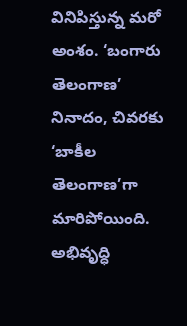వినిపిస్తున్న మరో అంశం. ‘బంగారు తెలంగాణ’ నినాదం, చివరకు ‘బాకీల తెలంగాణ’గా మారిపోయింది. అభివృద్ధి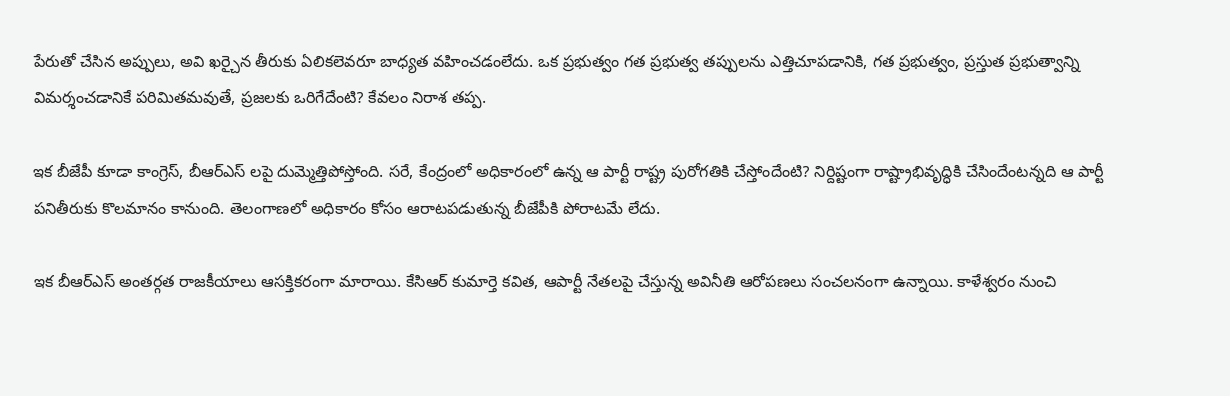పేరుతో చేసిన అప్పులు, అవి ఖర్చైన తీరుకు ఏలికలెవరూ బాధ్యత వహించడంలేదు. ఒక ప్రభుత్వం గత ప్రభుత్వ తప్పులను ఎత్తిచూపడానికి, గత ప్రభుత్వం, ప్రస్తుత ప్రభుత్వాన్ని విమర్శంచడానికే పరిమితమవుతే, ప్రజలకు ఒరిగేదేంటి? కేవలం నిరాశ తప్ప.

ఇక బీజేపీ కూడా కాంగ్రెస్, బీఆర్ఎస్ లపై దుమ్మెత్తిపోస్తోంది. సరే, కేంద్రంలో అధికారంలో ఉన్న ఆ పార్టీ రాష్ట్ర పురోగతికి చేస్తోందేంటి? నిర్దిష్టంగా రాష్ట్రాభివృద్ధికి చేసిందేంటన్నది ఆ పార్టీ పనితీరుకు కొలమానం కానుంది. తెలంగాణలో అధికారం కోసం ఆరాటపడుతున్న బీజేపీకి పోరాటమే లేదు.

ఇక బీఆర్‌ఎస్‌ అంతర్గత రాజకీయాలు ఆసక్తికరంగా మారాయి. కేసిఆర్‌ కుమార్తె కవిత, ఆపార్టీ నేతలపై చేస్తున్న అవినీతి ఆరోపణలు సంచలనంగా ఉన్నాయి. కాళేశ్వరం నుంచి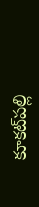కూకట్‌పల్లి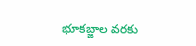భూకబ్జాల వరకు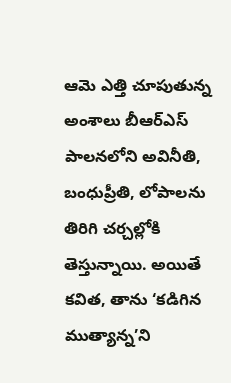ఆమె ఎత్తి చూపుతున్న అంశాలు బీఆర్‌ఎస్‌ పాలనలోని అవినీతి, బంధుప్రీతి, లోపాలను తిరిగి చర్చల్లోకి తెస్తున్నాయి. అయితే కవిత, తాను ‘కడిగిన ముత్యాన్న’ని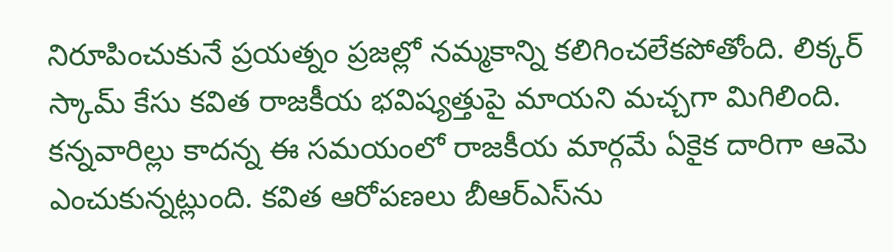నిరూపించుకునే ప్రయత్నం ప్రజల్లో నమ్మకాన్ని కలిగించలేకపోతోంది. లిక్కర్‌ స్కామ్‌ కేసు కవిత రాజకీయ భవిష్యత్తుపై మాయని మచ్చగా మిగిలింది. కన్నవారిల్లు కాదన్న ఈ సమయంలో రాజకీయ మార్గమే ఏకైక దారిగా ఆమె ఎంచుకున్నట్లుంది. కవిత ఆరోపణలు బీఆర్‌ఎస్‌ను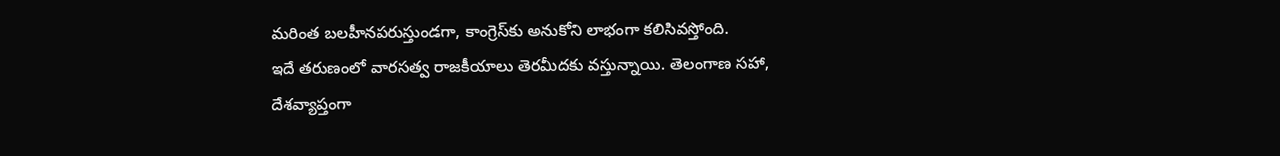మరింత బలహీనపరుస్తుండగా, కాంగ్రెస్‌కు అనుకోని లాభంగా కలిసివస్తోంది.
ఇదే తరుణంలో వారసత్వ రాజకీయాలు తెరమీదకు వస్తున్నాయి. తెలంగాణ సహా, దేశవ్యాప్తంగా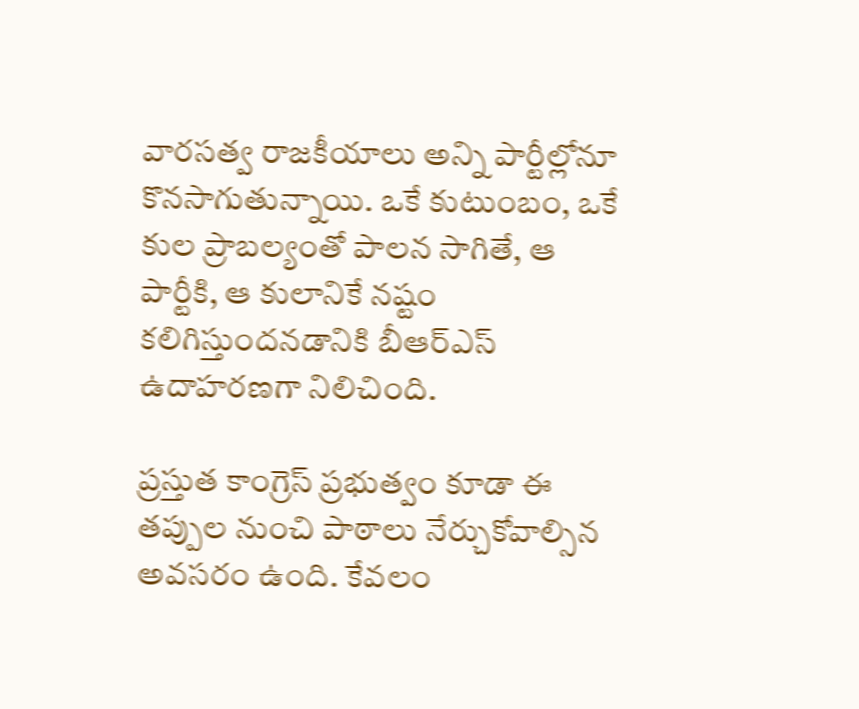వారసత్వ రాజకీయాలు అన్ని పార్టీల్లోనూ కొనసాగుతున్నాయి. ఒకే కుటుంబం, ఒకే కుల ప్రాబల్యంతో పాలన సాగితే, ఆ పార్టీకి, ఆ కులానికే నష్టం కలిగిస్తుందనడానికి బీఆర్‌ఎస్‌ ఉదాహరణగా నిలిచింది.

ప్రస్తుత కాంగ్రెస్‌ ప్రభుత్వం కూడా ఈ తప్పుల నుంచి పాఠాలు నేర్చుకోవాల్సిన అవసరం ఉంది. కేవలం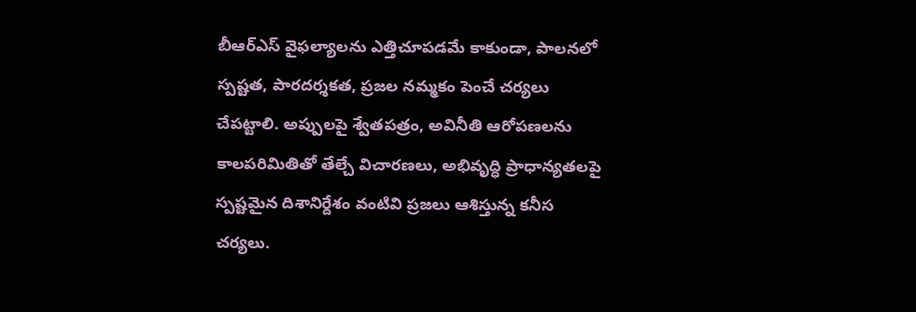బీఆర్‌ఎస్‌ వైఫల్యాలను ఎత్తిచూపడమే కాకుండా, పాలనలో స్పష్టత, పారదర్శకత, ప్రజల నమ్మకం పెంచే చర్యలు చేపట్టాలి. అప్పులపై శ్వేతపత్రం, అవినీతి ఆరోపణలను కాలపరిమితితో తేల్చే విచారణలు, అభివృద్ధి ప్రాధాన్యతలపై స్పష్టమైన దిశానిర్దేశం వంటివి ప్రజలు ఆశిస్తున్న కనీస చర్యలు.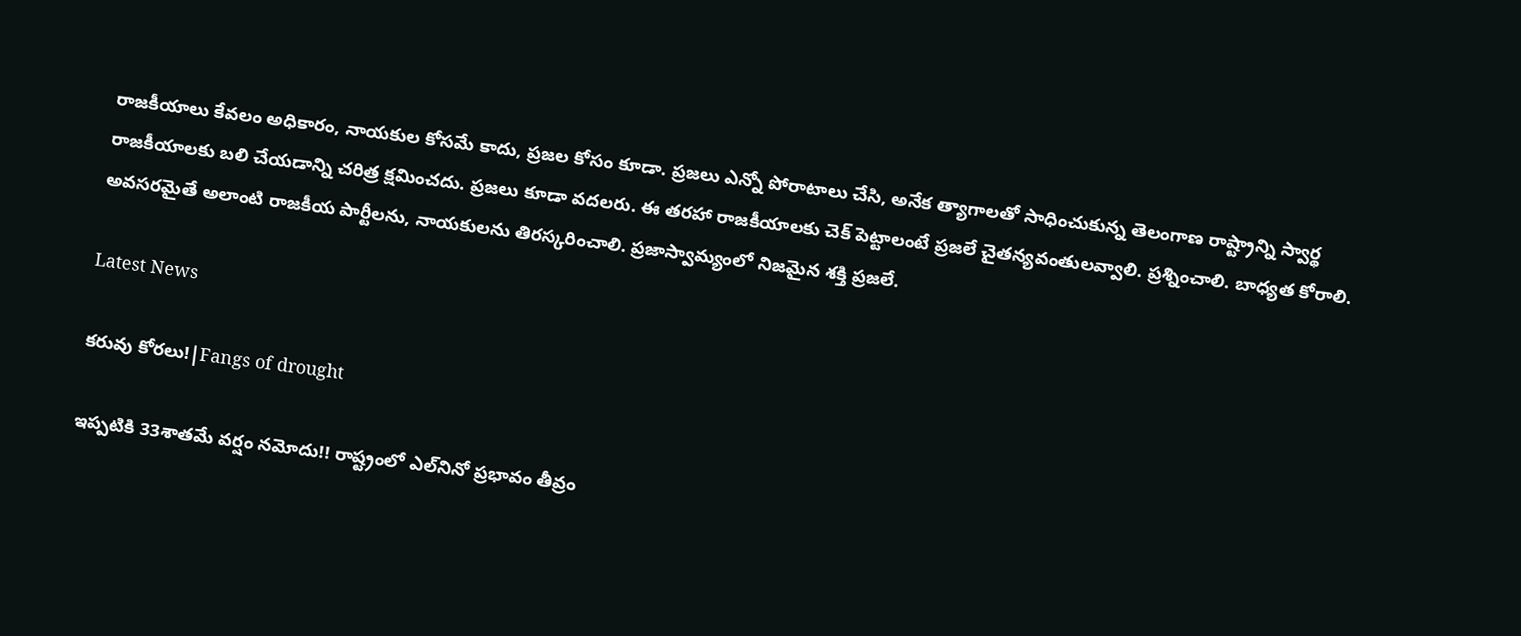రాజకీయాలు కేవలం అధికారం, నాయకుల కోసమే కాదు, ప్రజల కోసం కూడా. ప్రజలు ఎన్నో పోరాటాలు చేసి, అనేక త్యాగాలతో సాధించుకున్న తెలంగాణ రాష్ట్రాన్ని స్వార్థ రాజకీయాలకు బలి చేయడాన్ని చరిత్ర క్షమించదు. ప్రజలు కూడా వదలరు. ఈ తరహా రాజకీయాలకు చెక్ పెట్టాలంటే ప్రజలే చైతన్యవంతులవ్వాలి. ప్రశ్నించాలి. బాధ్యత కోరాలి. అవసరమైతే అలాంటి రాజకీయ పార్టీలను, నాయకులను తిరస్కరించాలి. ప్రజాస్వామ్యంలో నిజమైన శక్తి ప్రజలే.

Latest News

కరువు కోరలు!|Fangs of drought

ఇప్పటికి 33శాతమే వర్షం నమోదు!! రాష్ట్రంలో ఎల్‌నినో ప్రభావం తీవ్రం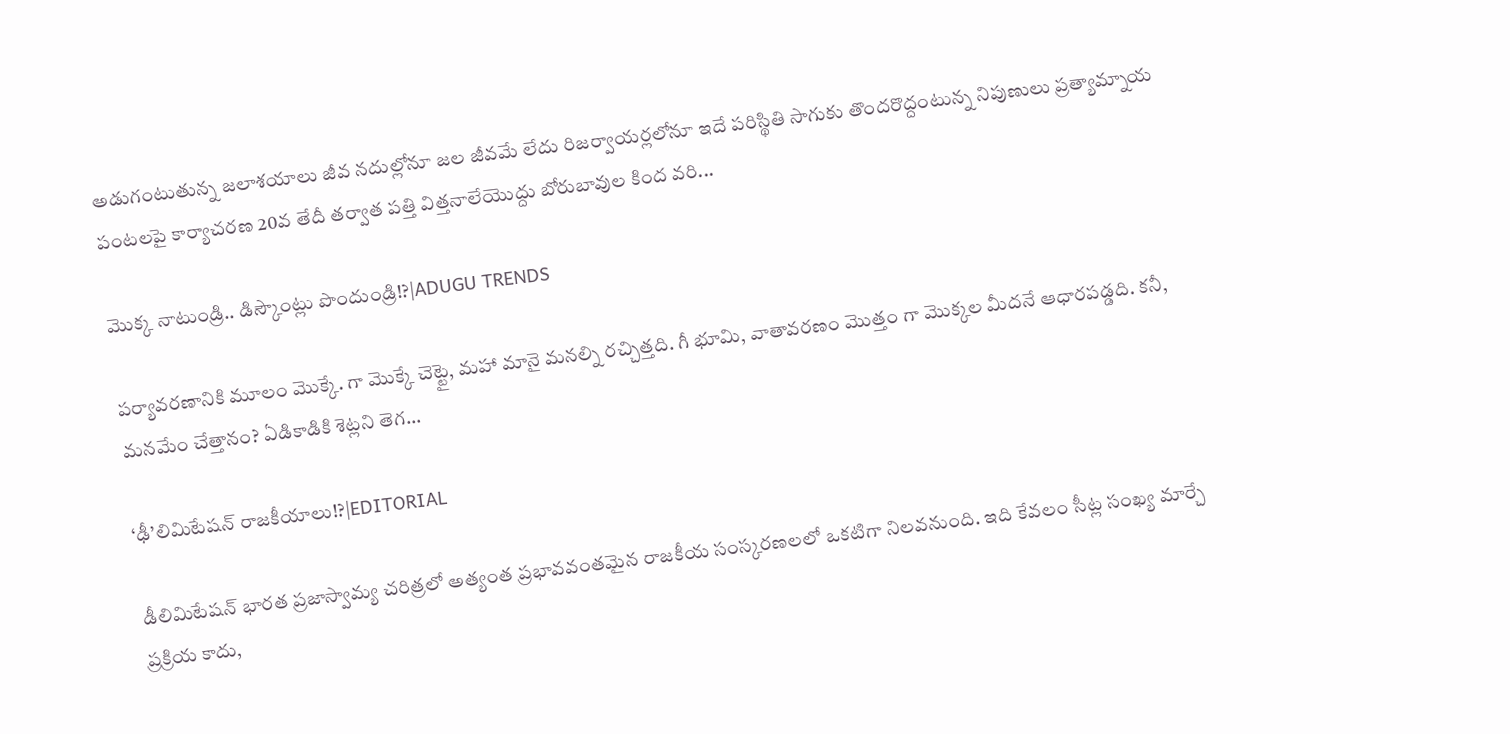అడుగంటుతున్న జలాశయాలు జీవ నదుల్లోనూ జల జీవమే లేదు రిజర్వాయర్లలోనూ ఇదే పరిస్థితి సాగుకు తొందరొద్దంటున్న నిపుణులు ప్రత్యామ్నాయ పంటలపై కార్యాచరణ 20వ తేదీ తర్వాత పత్తి విత్తనాలేయొద్దు బోరుబావుల కింద వరి...

మొక్క నాటుండ్రి.. డిస్కౌంట్లు పొందుండ్రి!?|ADUGU TRENDS

పర్యావరణానికి మూలం మొక్కే. గా మొక్కే చెట్టై, మహా మానై మనల్ని రచ్చిత్తది. గీ భూమి, వాతావరణం మొత్తం గా మొక్కల మీదనే ఆధారపడ్డది. కనీ, మనమేం చేత్తానం? ఏడికాడికి శెట్లని తెగ...

‘ఢీ’లిమిటేషన్ రాజకీయాలు!?|EDITORIAL

డీలిమిటేషన్ భారత ప్రజాస్వామ్య చరిత్రలో అత్యంత ప్రభావవంతమైన రాజకీయ సంస్కరణలలో ఒకటిగా నిలవనుంది. ఇది కేవలం సీట్ల సంఖ్య మార్చే ప్రక్రియ కాదు,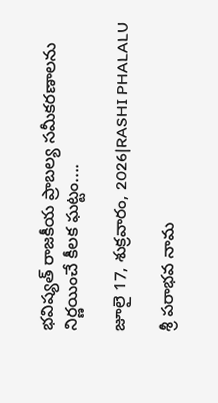భవిష్యత్ రాజకీయ ప్రాబల్య సమీకరణాలను నిర్ణయించే కీలక ఘట్టం....

జూలై 17, శుక్రవారం, 2026|RASHI PHALALU

శ్రీ పరాభవ నామ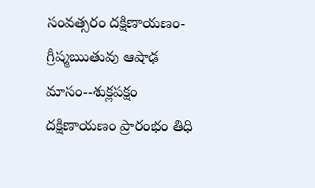సంవత్సరం దక్షిణాయణం-గ్రీష్మఋతువు ఆషాఢ మాసం--శుక్లపక్షం దక్షిణాయణం ప్రారంభం తిధి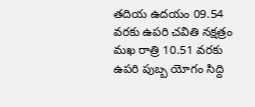తదియ ఉదయం 09.54 వరకు ఉపరి చవితి నక్షత్రం మఖ రాత్రి 10.51 వరకు ఉపరి పుబ్బ యోగం సిద్ది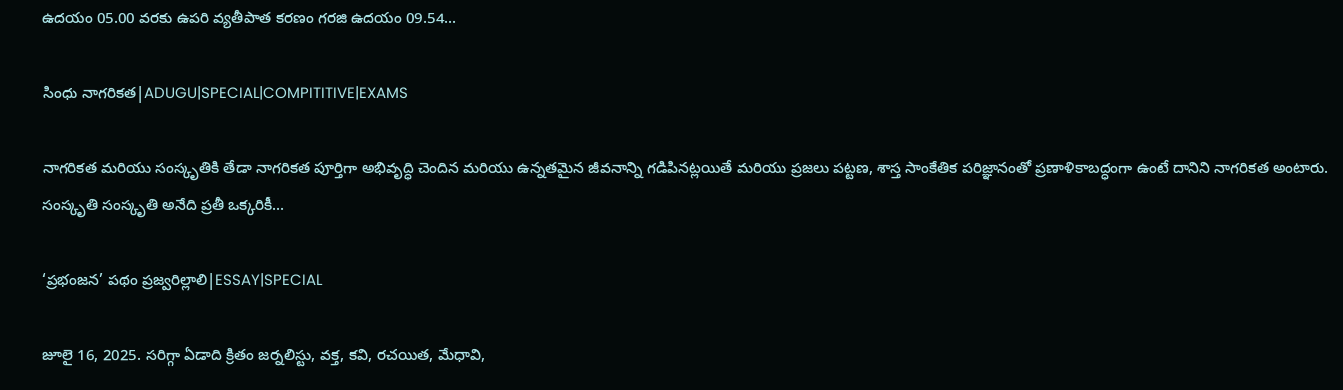ఉదయం 05.00 వరకు ఉపరి వ్యతీపాత కరణం గరజి ఉదయం 09.54...

సింధు నాగరికత|ADUGU|SPECIAL|COMPITITIVE|EXAMS

నాగరికత మరియు సంస్కృతికి తేడా నాగరికత పూర్తిగా అభివృద్ధి చెందిన మరియు ఉన్నతమైన జీవనాన్ని గడిపినట్లయితే మరియు ప్రజలు పట్టణ, శాస్త సాంకేతిక పరిజ్ఞానంతో ప్రణాళికాబద్ధంగా ఉంటే దానిని నాగరికత అంటారు. సంస్కృతి సంస్కృతి అనేది ప్రతీ ఒక్కరికీ...

‘ప్రభంజన’ పథం ప్రజ్వరిల్లాలి|ESSAY|SPECIAL

జూలై 16, 2025. సరిగ్గా ఏడాది క్రితం జర్నలిస్టు, వక్త, కవి, రచయిత, మేధావి,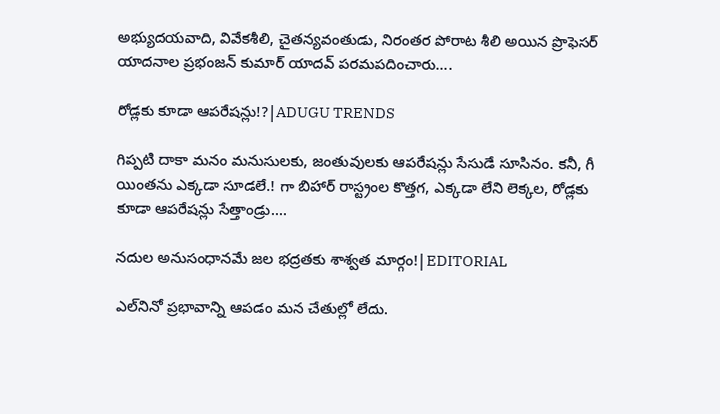అభ్యుదయవాది, వివేకశీలి, చైతన్యవంతుడు, నిరంతర పోరాట శీలి అయిన ప్రొఫెసర్ యాదనాల ప్రభంజన్ కుమార్ యాదవ్ పరమపదించారు....

రోడ్లకు కూడా ఆపరేషన్లు!?|ADUGU TRENDS

గిప్పటి దాకా మనం మనుసులకు, జంతువులకు ఆపరేషన్లు సేసుడే సూసినం. కనీ, గీ యింతను ఎక్కడా సూడలే.! గా బిహార్ రాస్ట్రంల కొత్తగ, ఎక్కడా లేని లెక్కల, రోడ్లకు కూడా ఆపరేషన్లు సేత్తాండ్రు....

నదుల అనుసంధానమే జల భద్రతకు శాశ్వత మార్గం!|EDITORIAL

ఎల్‌నినో ప్రభావాన్ని ఆపడం మన చేతుల్లో లేదు.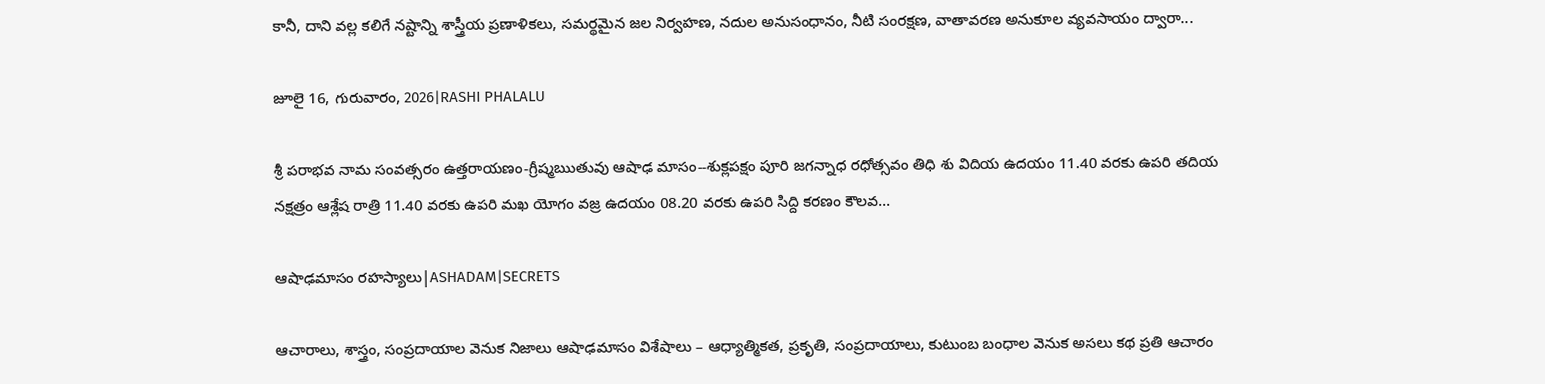కానీ, దాని వల్ల కలిగే నష్టాన్ని శాస్త్రీయ ప్రణాళికలు, సమర్థమైన జల నిర్వహణ, నదుల అనుసంధానం, నీటి సంరక్షణ, వాతావరణ అనుకూల వ్యవసాయం ద్వారా...

జూలై 16, గురువారం, 2026|RASHI PHALALU

శ్రీ పరాభవ నామ సంవత్సరం ఉత్తరాయణం-గ్రీష్మఋతువు ఆషాఢ మాసం--శుక్లపక్షం పూరి జగన్నాధ రధోత్సవం తిధి శు విదియ ఉదయం 11.40 వరకు ఉపరి తదియ నక్షత్రం ఆశ్లేష రాత్రి 11.40 వరకు ఉపరి మఖ యోగం వజ్ర ఉదయం 08.20 వరకు ఉపరి సిద్ది కరణం కౌలవ...

ఆషాఢమాసం రహస్యాలు|ASHADAM|SECRETS

ఆచారాలు, శాస్త్రం, సంప్రదాయాల వెనుక నిజాలు ఆషాఢమాసం విశేషాలు – ఆధ్యాత్మికత, ప్రకృతి, సంప్రదాయాలు, కుటుంబ బంధాల వెనుక అసలు కథ ప్రతి ఆచారం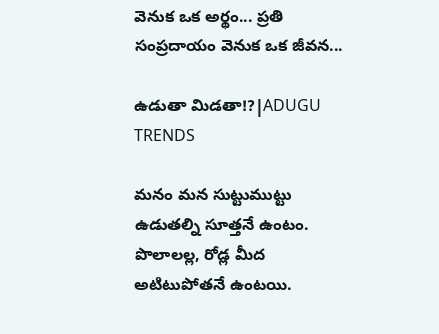వెనుక ఒక అర్థం... ప్రతి సంప్రదాయం వెనుక ఒక జీవన...

ఉడుతా మిడతా!?|ADUGU TRENDS

మనం మన సుట్టుముట్టు ఉడుతల్ని సూత్తనే ఉంటం. పొలాలల్ల, రోడ్ల మీద అటిటుపోతనే ఉంటయి.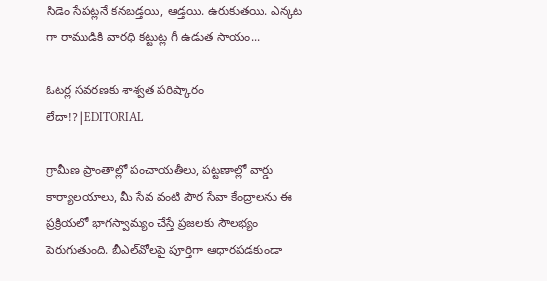సిడెం సేపట్లనే కనబడ్తయి, ఆడ్తయి. ఉరుకుతయి. ఎన్కట గా రాముడికి వారధి కట్టుట్ల గీ ఉడుత సాయం...

ఓటర్ల సవరణకు శాశ్వత పరిష్కారం లేదా!?|EDITORIAL

గ్రామీణ ప్రాంతాల్లో పంచాయతీలు, పట్టణాల్లో వార్డు కార్యాలయాలు, మీ సేవ వంటి పౌర సేవా కేంద్రాలను ఈ ప్రక్రియలో భాగస్వామ్యం చేస్తే ప్రజలకు సౌలభ్యం పెరుగుతుంది. బీఎల్‌వోలపై పూర్తిగా ఆధారపడకుండా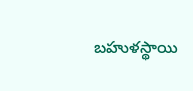బహుళస్థాయి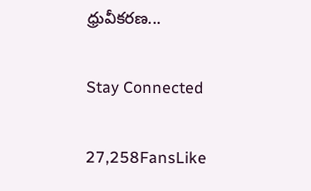ధ్రువీకరణ...

Stay Connected

27,258FansLike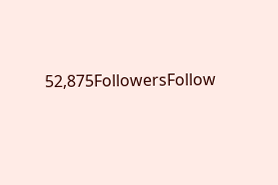52,875FollowersFollow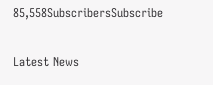85,558SubscribersSubscribe

Latest News